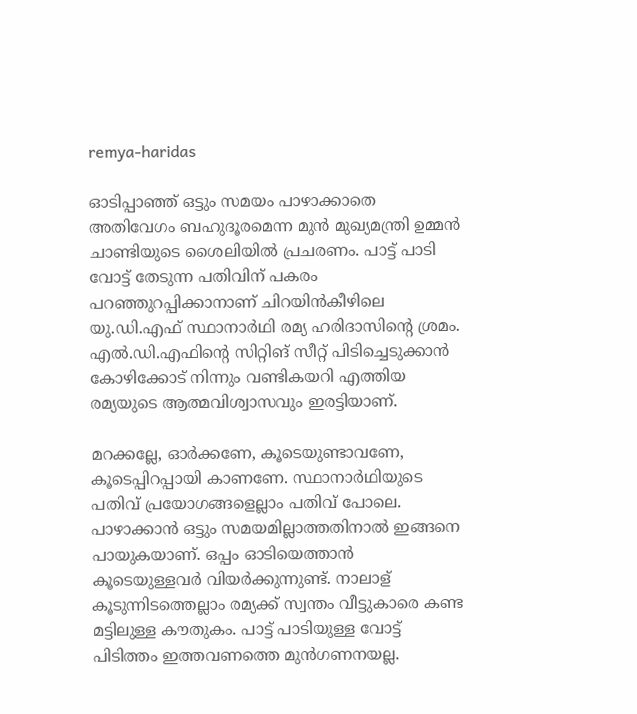remya-haridas

ഓടിപ്പാഞ്ഞ് ഒട്ടും സമയം പാഴാക്കാതെ അതിവേഗം ബഹുദൂരമെന്ന മുൻ മുഖ്യമന്ത്രി ഉമ്മൻ ചാണ്ടിയുടെ ശൈലിയിൽ പ്രചരണം. പാട്ട് പാടി വോട്ട് തേടുന്ന പതിവിന് പകരം പറഞ്ഞുറപ്പിക്കാനാണ് ചിറയിൻകീഴിലെ യു.ഡി.എഫ് സ്ഥാനാർഥി രമ്യ ഹരിദാസിന്‍റെ ശ്രമം. എൽ.ഡി.എഫിന്‍റെ സിറ്റിങ് സീറ്റ് പിടിച്ചെടുക്കാൻ കോഴിക്കോട് നിന്നും വണ്ടികയറി എത്തിയ രമ്യയുടെ ആത്മവിശ്വാസവും ഇരട്ടിയാണ്.

മറക്കല്ലേ, ഓർക്കണേ, കൂടെയുണ്ടാവണേ, കൂടെപ്പിറപ്പായി കാണണേ. സ്ഥാനാർഥിയുടെ പതിവ് പ്രയോഗങ്ങളെല്ലാം പതിവ് പോലെ. പാഴാക്കാൻ ഒട്ടും സമയമില്ലാത്തതിനാൽ ഇങ്ങനെ പായുകയാണ്. ഒപ്പം ഓടിയെത്താൻ കൂടെയുള്ളവർ വിയർക്കുന്നുണ്ട്. നാലാള് കൂടുന്നിടത്തെല്ലാം രമ്യക്ക് സ്വന്തം വീട്ടുകാരെ കണ്ട മട്ടിലുള്ള കൗതുകം. പാട്ട് പാടിയുള്ള വോട്ട് പിടിത്തം ഇത്തവണത്തെ മുൻഗണനയല്ല.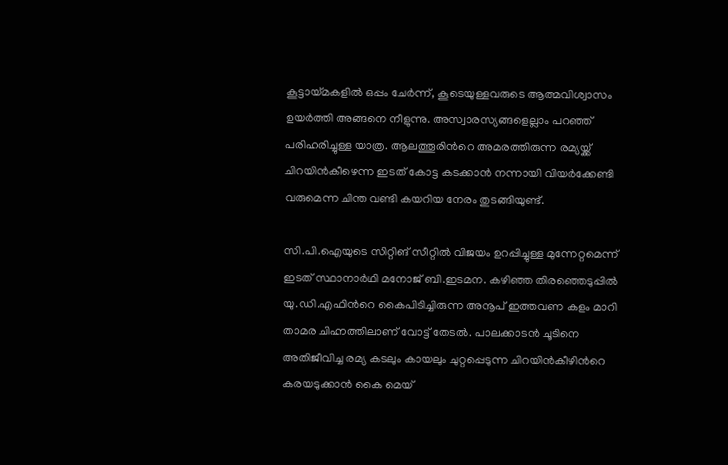കൂട്ടായ്മകളിൽ ഒപ്പം ചേർന്ന്, കൂടെയുള്ളവരുടെ ആത്മവിശ്വാസം ഉയർത്തി അങ്ങനെ നീളുന്നു. അസ്വാരസ്യങ്ങളെല്ലാം പറഞ്ഞ് പരിഹരിച്ചുള്ള യാത്ര. ആലത്തൂരിന്‍റെ അമരത്തിരുന്ന രമ്യയ്ക്ക് ചിറയിൻകീഴെന്ന ഇടത് കോട്ട കടക്കാൻ നന്നായി വിയർക്കേണ്ടി വരുമെന്ന ചിന്ത വണ്ടി കയറിയ നേരം തുടങ്ങിയുണ്ട്.

സി.പി.ഐയുടെ സിറ്റിങ് സീറ്റിൽ വിജയം ഉറപ്പിച്ചുള്ള മുന്നേറ്റമെന്ന് ഇടത് സ്ഥാനാർഥി മനോജ് ബി.ഇടമന. കഴിഞ്ഞ തിരഞ്ഞെടുപ്പിൽ യു.ഡി.എഫിന്‍റെ കൈപിടിച്ചിരുന്ന അനൂപ് ഇത്തവണ കളം മാറി താമര ചിഹ്നത്തിലാണ് വോട്ട് തേടൽ. പാലക്കാടൻ ചൂടിനെ അതിജീവിച്ച രമ്യ കടലും കായലും ചുറ്റപ്പെടുന്ന ചിറയിൻകീഴിന്‍റെ കരയടുക്കാൻ കൈ മെയ്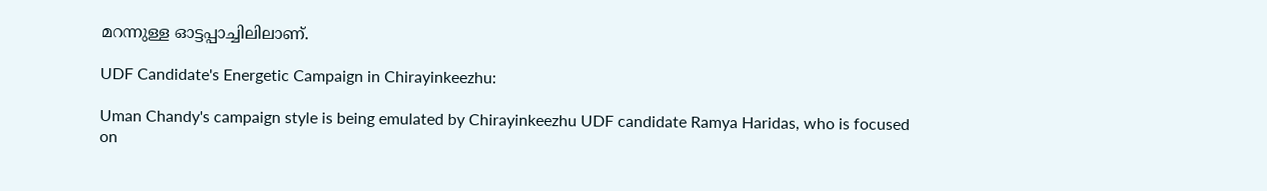മറന്നുള്ള ഓട്ടപ്പാച്ചിലിലാണ്.

UDF Candidate's Energetic Campaign in Chirayinkeezhu:

Uman Chandy's campaign style is being emulated by Chirayinkeezhu UDF candidate Ramya Haridas, who is focused on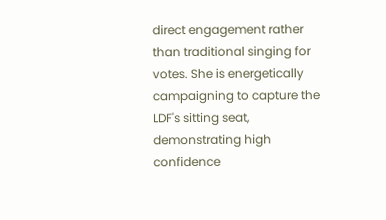direct engagement rather than traditional singing for votes. She is energetically campaigning to capture the LDF's sitting seat, demonstrating high confidence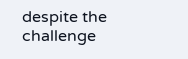despite the challenge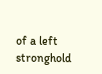of a left stronghold